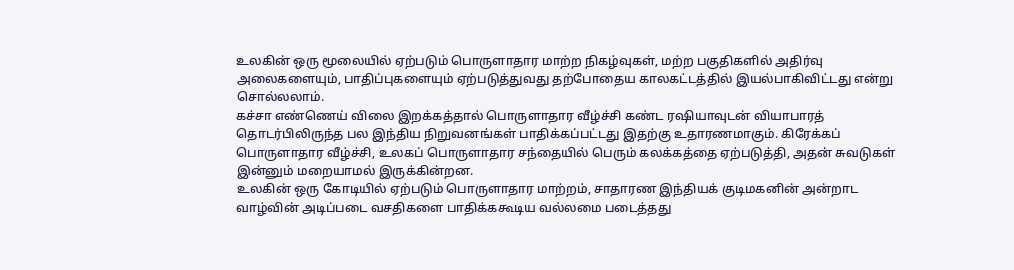உலகின் ஒரு மூலையில் ஏற்படும் பொருளாதார மாற்ற நிகழ்வுகள், மற்ற பகுதிகளில் அதிர்வு அலைகளையும், பாதிப்புகளையும் ஏற்படுத்துவது தற்போதைய காலகட்டத்தில் இயல்பாகிவிட்டது என்று சொல்லலாம்.
கச்சா எண்ணெய் விலை இறக்கத்தால் பொருளாதார வீழ்ச்சி கண்ட ரஷியாவுடன் வியாபாரத் தொடர்பிலிருந்த பல இந்திய நிறுவனங்கள் பாதிக்கப்பட்டது இதற்கு உதாரணமாகும். கிரேக்கப் பொருளாதார வீழ்ச்சி, உலகப் பொருளாதார சந்தையில் பெரும் கலக்கத்தை ஏற்படுத்தி, அதன் சுவடுகள் இன்னும் மறையாமல் இருக்கின்றன.
உலகின் ஒரு கோடியில் ஏற்படும் பொருளாதார மாற்றம், சாதாரண இந்தியக் குடிமகனின் அன்றாட வாழ்வின் அடிப்படை வசதிகளை பாதிக்ககூடிய வல்லமை படைத்தது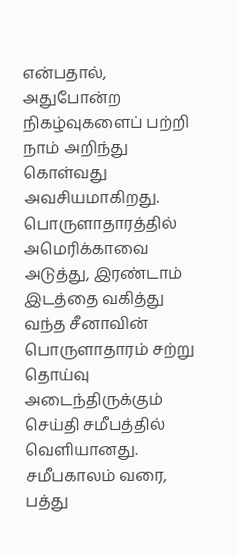என்பதால், அதுபோன்ற நிகழ்வுகளைப் பற்றி நாம் அறிந்து கொள்வது அவசியமாகிறது.
பொருளாதாரத்தில் அமெரிக்காவை அடுத்து, இரண்டாம் இடத்தை வகித்து வந்த சீனாவின் பொருளாதாரம் சற்று தொய்வு அடைந்திருக்கும் செய்தி சமீபத்தில் வெளியானது.
சமீபகாலம் வரை, பத்து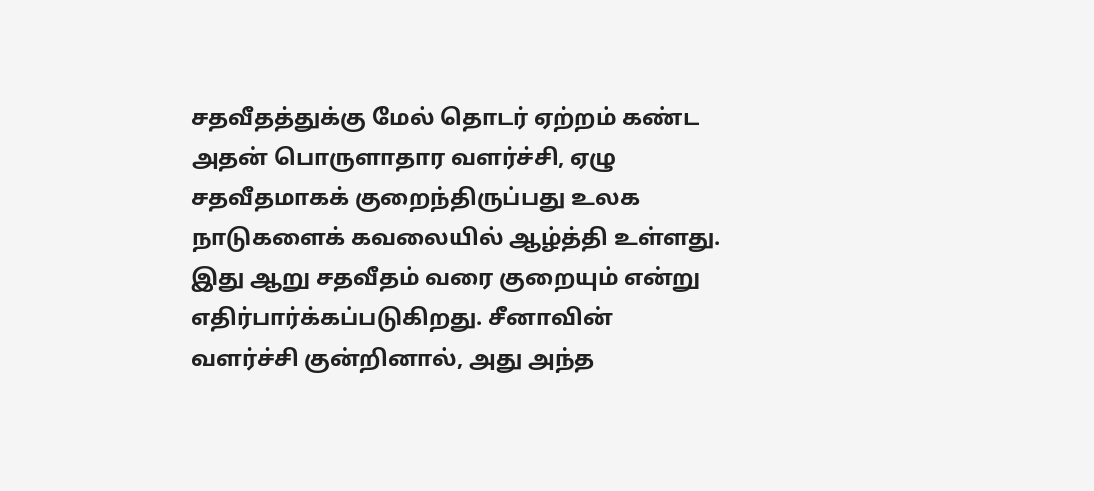சதவீதத்துக்கு மேல் தொடர் ஏற்றம் கண்ட அதன் பொருளாதார வளர்ச்சி, ஏழு சதவீதமாகக் குறைந்திருப்பது உலக நாடுகளைக் கவலையில் ஆழ்த்தி உள்ளது. இது ஆறு சதவீதம் வரை குறையும் என்று எதிர்பார்க்கப்படுகிறது. சீனாவின் வளர்ச்சி குன்றினால், அது அந்த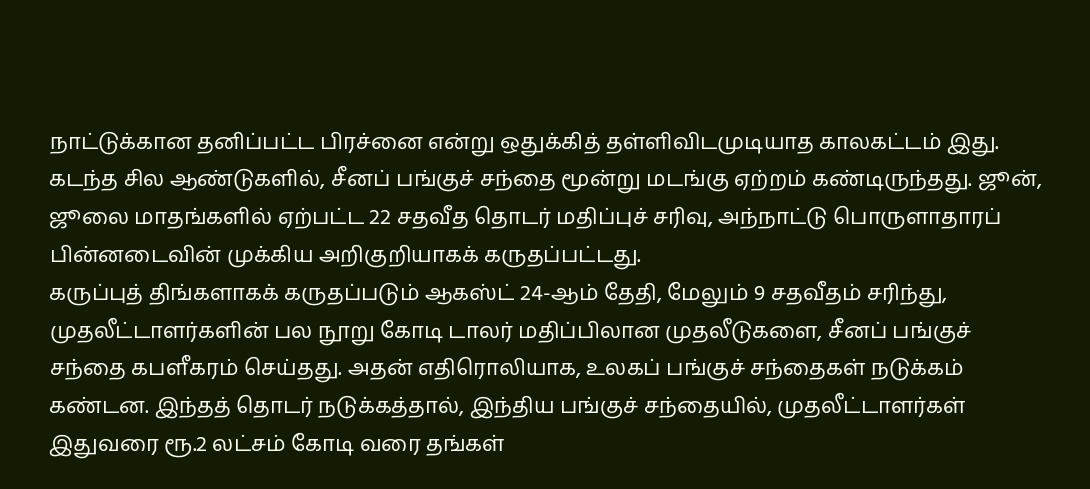நாட்டுக்கான தனிப்பட்ட பிரச்னை என்று ஒதுக்கித் தள்ளிவிடமுடியாத காலகட்டம் இது.
கடந்த சில ஆண்டுகளில், சீனப் பங்குச் சந்தை மூன்று மடங்கு ஏற்றம் கண்டிருந்தது. ஜூன், ஜூலை மாதங்களில் ஏற்பட்ட 22 சதவீத தொடர் மதிப்புச் சரிவு, அந்நாட்டு பொருளாதாரப் பின்னடைவின் முக்கிய அறிகுறியாகக் கருதப்பட்டது.
கருப்புத் திங்களாகக் கருதப்படும் ஆகஸ்ட் 24-ஆம் தேதி, மேலும் 9 சதவீதம் சரிந்து, முதலீட்டாளர்களின் பல நூறு கோடி டாலர் மதிப்பிலான முதலீடுகளை, சீனப் பங்குச் சந்தை கபளீகரம் செய்தது. அதன் எதிரொலியாக, உலகப் பங்குச் சந்தைகள் நடுக்கம் கண்டன. இந்தத் தொடர் நடுக்கத்தால், இந்திய பங்குச் சந்தையில், முதலீட்டாளர்கள் இதுவரை ரூ.2 லட்சம் கோடி வரை தங்கள்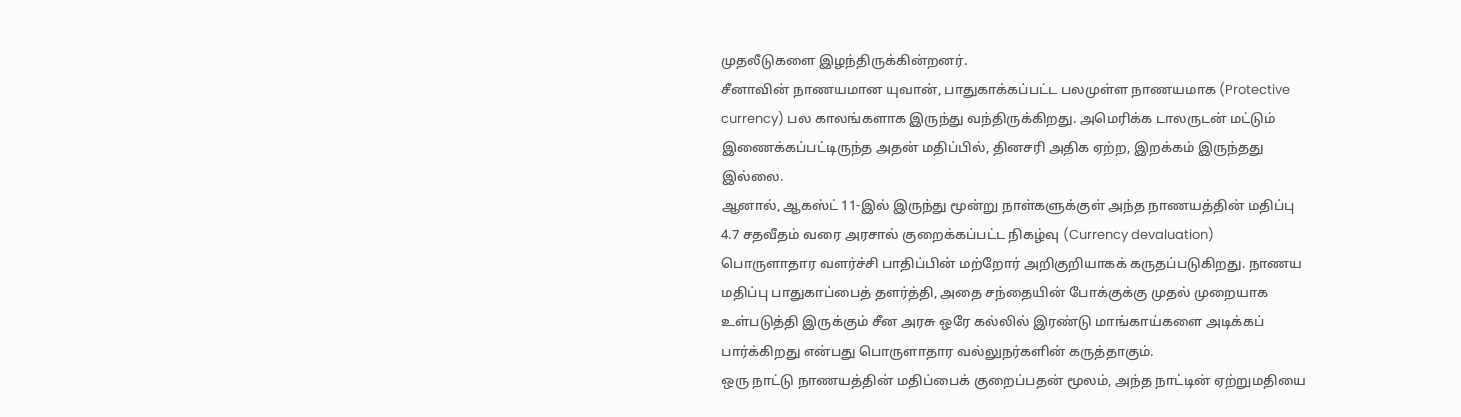முதலீடுகளை இழந்திருக்கின்றனர்.
சீனாவின் நாணயமான யுவான், பாதுகாக்கப்பட்ட பலமுள்ள நாணயமாக (Protective currency) பல காலங்களாக இருந்து வந்திருக்கிறது. அமெரிக்க டாலருடன் மட்டும் இணைக்கப்பட்டிருந்த அதன் மதிப்பில், தினசரி அதிக ஏற்ற, இறக்கம் இருந்தது இல்லை.
ஆனால், ஆகஸ்ட் 11-இல் இருந்து மூன்று நாள்களுக்குள் அந்த நாணயத்தின் மதிப்பு 4.7 சதவீதம் வரை அரசால் குறைக்கப்பட்ட நிகழ்வு (Currency devaluation) பொருளாதார வளர்ச்சி பாதிப்பின் மற்றோர் அறிகுறியாகக் கருதப்படுகிறது. நாணய மதிப்பு பாதுகாப்பைத் தளர்த்தி, அதை சந்தையின் போக்குக்கு முதல் முறையாக உள்படுத்தி இருக்கும் சீன அரசு ஒரே கல்லில் இரண்டு மாங்காய்களை அடிக்கப் பார்க்கிறது என்பது பொருளாதார வல்லுநர்களின் கருத்தாகும்.
ஒரு நாட்டு நாணயத்தின் மதிப்பைக் குறைப்பதன் மூலம், அந்த நாட்டின் ஏற்றுமதியை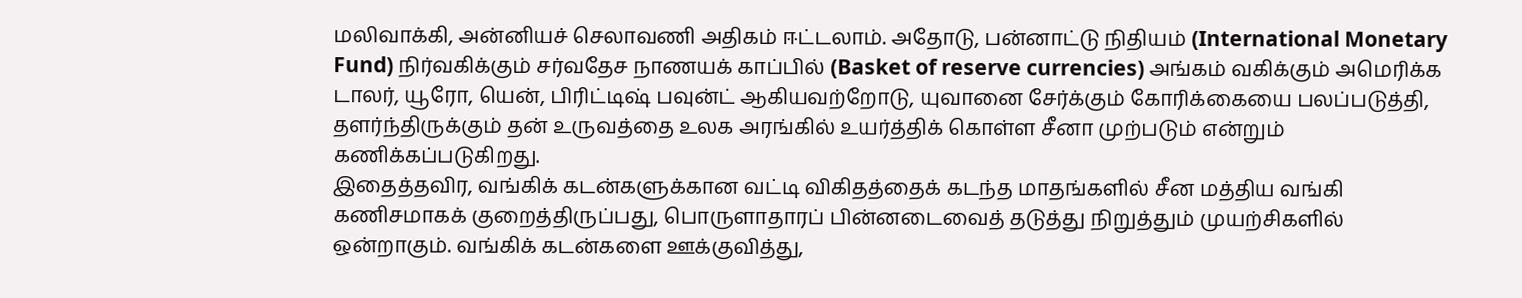மலிவாக்கி, அன்னியச் செலாவணி அதிகம் ஈட்டலாம். அதோடு, பன்னாட்டு நிதியம் (International Monetary Fund) நிர்வகிக்கும் சர்வதேச நாணயக் காப்பில் (Basket of reserve currencies) அங்கம் வகிக்கும் அமெரிக்க டாலர், யூரோ, யென், பிரிட்டிஷ் பவுன்ட் ஆகியவற்றோடு, யுவானை சேர்க்கும் கோரிக்கையை பலப்படுத்தி, தளர்ந்திருக்கும் தன் உருவத்தை உலக அரங்கில் உயர்த்திக் கொள்ள சீனா முற்படும் என்றும் கணிக்கப்படுகிறது.
இதைத்தவிர, வங்கிக் கடன்களுக்கான வட்டி விகிதத்தைக் கடந்த மாதங்களில் சீன மத்திய வங்கி கணிசமாகக் குறைத்திருப்பது, பொருளாதாரப் பின்னடைவைத் தடுத்து நிறுத்தும் முயற்சிகளில் ஒன்றாகும். வங்கிக் கடன்களை ஊக்குவித்து,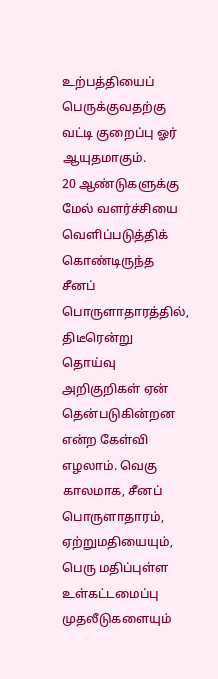உற்பத்தியைப் பெருக்குவதற்கு வட்டி குறைப்பு ஓர் ஆயுதமாகும்.
20 ஆண்டுகளுக்கு மேல் வளர்ச்சியை வெளிப்படுத்திக் கொண்டிருந்த சீனப் பொருளாதாரத்தில், திடீரென்று தொய்வு அறிகுறிகள் ஏன் தென்படுகின்றன என்ற கேள்வி எழலாம். வெகு காலமாக, சீனப் பொருளாதாரம், ஏற்றுமதியையும், பெரு மதிப்புள்ள உள்கட்டமைப்பு முதலீடுகளையும்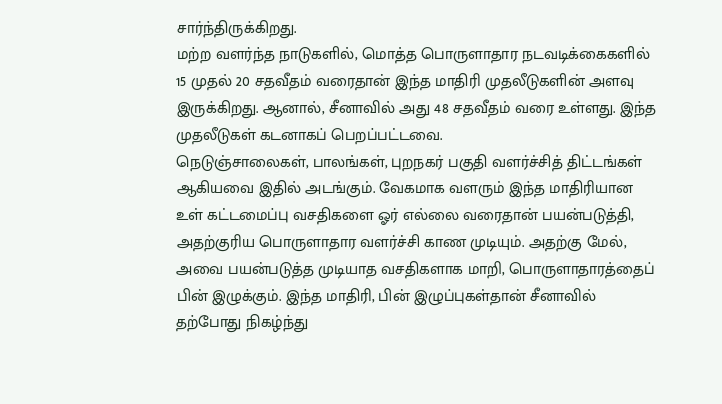சார்ந்திருக்கிறது.
மற்ற வளர்ந்த நாடுகளில், மொத்த பொருளாதார நடவடிக்கைகளில் 15 முதல் 20 சதவீதம் வரைதான் இந்த மாதிரி முதலீடுகளின் அளவு இருக்கிறது. ஆனால், சீனாவில் அது 48 சதவீதம் வரை உள்ளது. இந்த முதலீடுகள் கடனாகப் பெறப்பட்டவை.
நெடுஞ்சாலைகள், பாலங்கள், புறநகர் பகுதி வளர்ச்சித் திட்டங்கள் ஆகியவை இதில் அடங்கும். வேகமாக வளரும் இந்த மாதிரியான உள் கட்டமைப்பு வசதிகளை ஓர் எல்லை வரைதான் பயன்படுத்தி, அதற்குரிய பொருளாதார வளர்ச்சி காண முடியும். அதற்கு மேல், அவை பயன்படுத்த முடியாத வசதிகளாக மாறி, பொருளாதாரத்தைப் பின் இழுக்கும். இந்த மாதிரி, பின் இழுப்புகள்தான் சீனாவில் தற்போது நிகழ்ந்து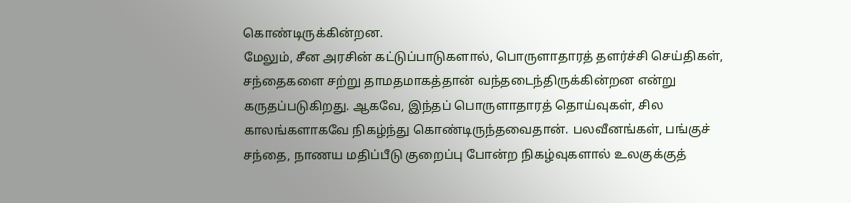கொண்டிருக்கின்றன.
மேலும், சீன அரசின் கட்டுப்பாடுகளால், பொருளாதாரத் தளர்ச்சி செய்திகள், சந்தைகளை சற்று தாமதமாகத்தான் வந்தடைந்திருக்கின்றன என்று கருதப்படுகிறது. ஆகவே, இந்தப் பொருளாதாரத் தொய்வுகள், சில காலங்களாகவே நிகழ்ந்து கொண்டிருந்தவைதான். பலவீனங்கள், பங்குச் சந்தை, நாணய மதிப்பீடு குறைப்பு போன்ற நிகழ்வுகளால் உலகுக்குத்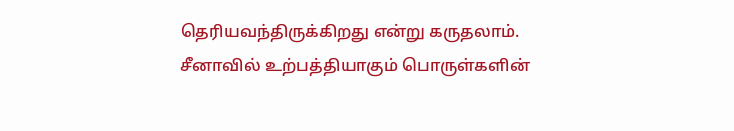தெரியவந்திருக்கிறது என்று கருதலாம்.
சீனாவில் உற்பத்தியாகும் பொருள்களின்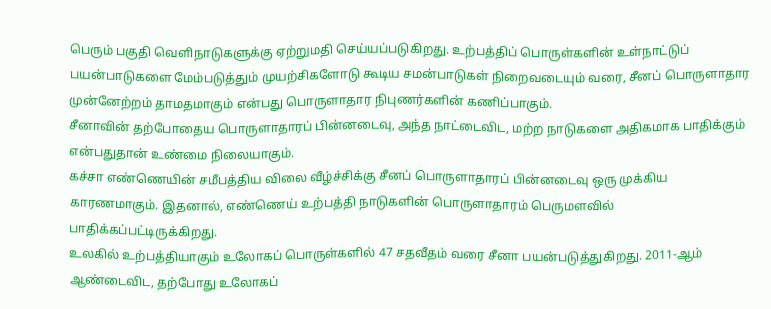பெரும் பகுதி வெளிநாடுகளுக்கு ஏற்றுமதி செய்யப்படுகிறது. உற்பத்திப் பொருள்களின் உள்நாட்டுப் பயன்பாடுகளை மேம்படுத்தும் முயற்சிகளோடு கூடிய சமன்பாடுகள் நிறைவடையும் வரை, சீனப் பொருளாதார முன்னேற்றம் தாமதமாகும் என்பது பொருளாதார நிபுணர்களின் கணிப்பாகும்.
சீனாவின் தற்போதைய பொருளாதாரப் பின்னடைவு, அந்த நாட்டைவிட, மற்ற நாடுகளை அதிகமாக பாதிக்கும் என்பதுதான் உண்மை நிலையாகும்.
கச்சா எண்ணெயின் சமீபத்திய விலை வீழ்ச்சிக்கு சீனப் பொருளாதாரப் பின்னடைவு ஒரு முக்கிய காரணமாகும். இதனால், எண்ணெய் உற்பத்தி நாடுகளின் பொருளாதாரம் பெருமளவில் பாதிக்கப்பட்டிருக்கிறது.
உலகில் உற்பத்தியாகும் உலோகப் பொருள்களில் 47 சதவீதம் வரை சீனா பயன்படுத்துகிறது. 2011-ஆம் ஆண்டைவிட, தற்போது உலோகப்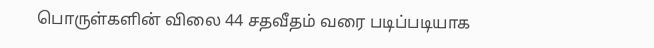பொருள்களின் விலை 44 சதவீதம் வரை படிப்படியாக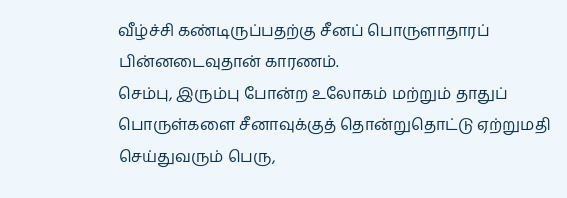வீழ்ச்சி கண்டிருப்பதற்கு சீனப் பொருளாதாரப் பின்னடைவுதான் காரணம்.
செம்பு, இரும்பு போன்ற உலோகம் மற்றும் தாதுப் பொருள்களை சீனாவுக்குத் தொன்றுதொட்டு ஏற்றுமதி செய்துவரும் பெரு,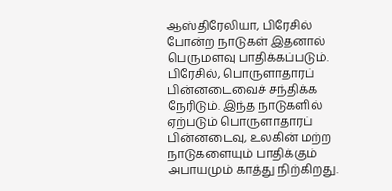ஆஸ்திரேலியா, பிரேசில் போன்ற நாடுகள் இதனால் பெருமளவு பாதிக்கப்படும். பிரேசில், பொருளாதாரப் பின்னடைவைச் சந்திக்க நேரிடும். இந்த நாடுகளில் ஏற்படும் பொருளாதாரப் பின்னடைவு, உலகின் மற்ற நாடுகளையும் பாதிக்கும் அபாயமும் காத்து நிற்கிறது.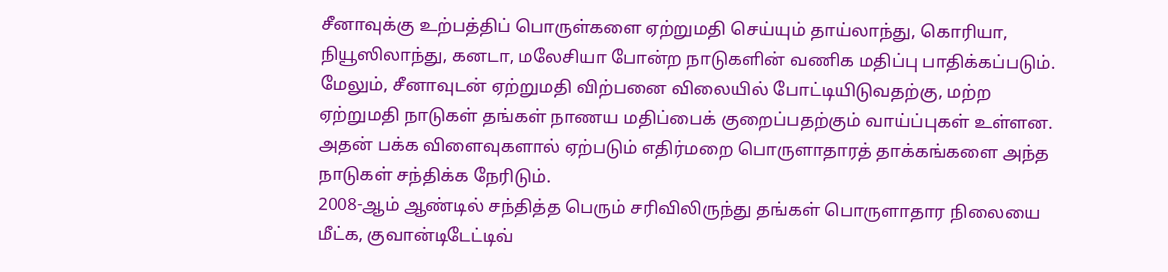சீனாவுக்கு உற்பத்திப் பொருள்களை ஏற்றுமதி செய்யும் தாய்லாந்து, கொரியா, நியூஸிலாந்து, கனடா, மலேசியா போன்ற நாடுகளின் வணிக மதிப்பு பாதிக்கப்படும். மேலும், சீனாவுடன் ஏற்றுமதி விற்பனை விலையில் போட்டியிடுவதற்கு, மற்ற ஏற்றுமதி நாடுகள் தங்கள் நாணய மதிப்பைக் குறைப்பதற்கும் வாய்ப்புகள் உள்ளன. அதன் பக்க விளைவுகளால் ஏற்படும் எதிர்மறை பொருளாதாரத் தாக்கங்களை அந்த நாடுகள் சந்திக்க நேரிடும்.
2008-ஆம் ஆண்டில் சந்தித்த பெரும் சரிவிலிருந்து தங்கள் பொருளாதார நிலையை மீட்க, குவான்டிடேட்டிவ்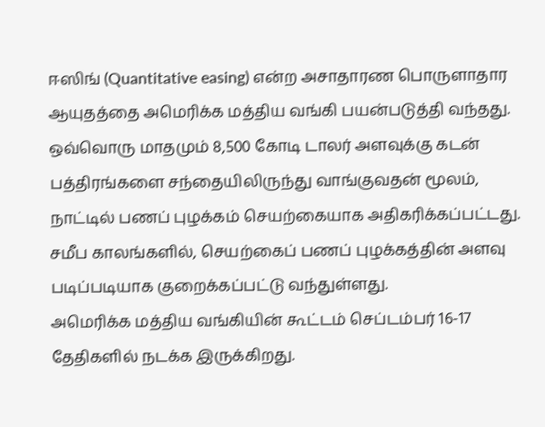ஈஸிங் (Quantitative easing) என்ற அசாதாரண பொருளாதார ஆயுதத்தை அமெரிக்க மத்திய வங்கி பயன்படுத்தி வந்தது.
ஒவ்வொரு மாதமும் 8,500 கோடி டாலர் அளவுக்கு கடன் பத்திரங்களை சந்தையிலிருந்து வாங்குவதன் மூலம், நாட்டில் பணப் புழக்கம் செயற்கையாக அதிகரிக்கப்பட்டது. சமீப காலங்களில், செயற்கைப் பணப் புழக்கத்தின் அளவு படிப்படியாக குறைக்கப்பட்டு வந்துள்ளது.
அமெரிக்க மத்திய வங்கியின் கூட்டம் செப்டம்பர் 16-17 தேதிகளில் நடக்க இருக்கிறது.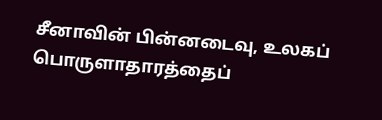சீனாவின் பின்னடைவு, உலகப் பொருளாதாரத்தைப்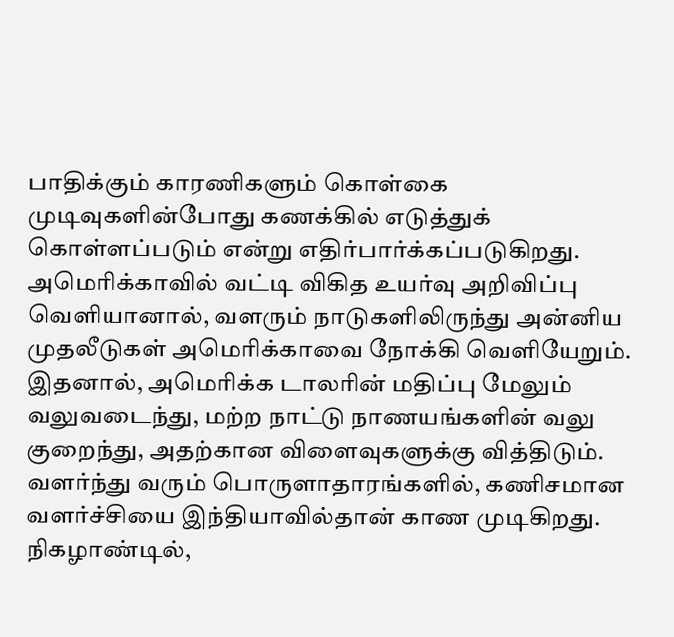பாதிக்கும் காரணிகளும் கொள்கை முடிவுகளின்போது கணக்கில் எடுத்துக் கொள்ளப்படும் என்று எதிர்பார்க்கப்படுகிறது.
அமெரிக்காவில் வட்டி விகித உயர்வு அறிவிப்பு வெளியானால், வளரும் நாடுகளிலிருந்து அன்னிய முதலீடுகள் அமெரிக்காவை நோக்கி வெளியேறும். இதனால், அமெரிக்க டாலரின் மதிப்பு மேலும் வலுவடைந்து, மற்ற நாட்டு நாணயங்களின் வலு குறைந்து, அதற்கான விளைவுகளுக்கு வித்திடும்.
வளர்ந்து வரும் பொருளாதாரங்களில், கணிசமான வளர்ச்சியை இந்தியாவில்தான் காண முடிகிறது. நிகழாண்டில்,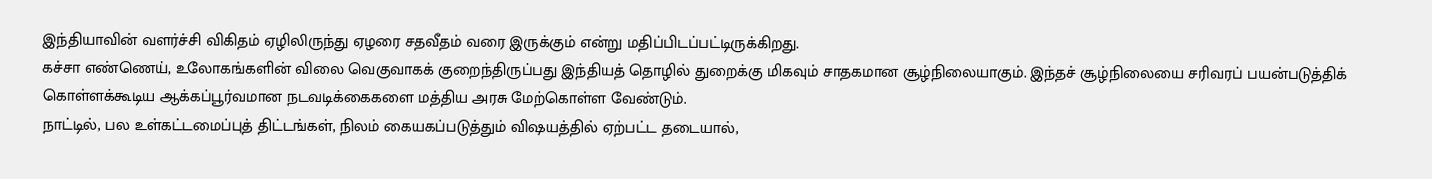இந்தியாவின் வளர்ச்சி விகிதம் ஏழிலிருந்து ஏழரை சதவீதம் வரை இருக்கும் என்று மதிப்பிடப்பட்டிருக்கிறது.
கச்சா எண்ணெய், உலோகங்களின் விலை வெகுவாகக் குறைந்திருப்பது இந்தியத் தொழில் துறைக்கு மிகவும் சாதகமான சூழ்நிலையாகும். இந்தச் சூழ்நிலையை சரிவரப் பயன்படுத்திக் கொள்ளக்கூடிய ஆக்கப்பூர்வமான நடவடிக்கைகளை மத்திய அரசு மேற்கொள்ள வேண்டும்.
நாட்டில், பல உள்கட்டமைப்புத் திட்டங்கள், நிலம் கையகப்படுத்தும் விஷயத்தில் ஏற்பட்ட தடையால்,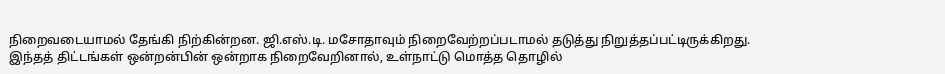நிறைவடையாமல் தேங்கி நிற்கின்றன. ஜி.எஸ்.டி. மசோதாவும் நிறைவேற்றப்படாமல் தடுத்து நிறுத்தப்பட்டிருக்கிறது.
இந்தத் திட்டங்கள் ஒன்றன்பின் ஒன்றாக நிறைவேறினால், உள்நாட்டு மொத்த தொழில்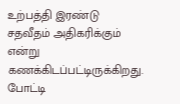உற்பத்தி இரண்டு சதவீதம் அதிகரிக்கும் என்று கணக்கிடப்பட்டிருக்கிறது.
போட்டி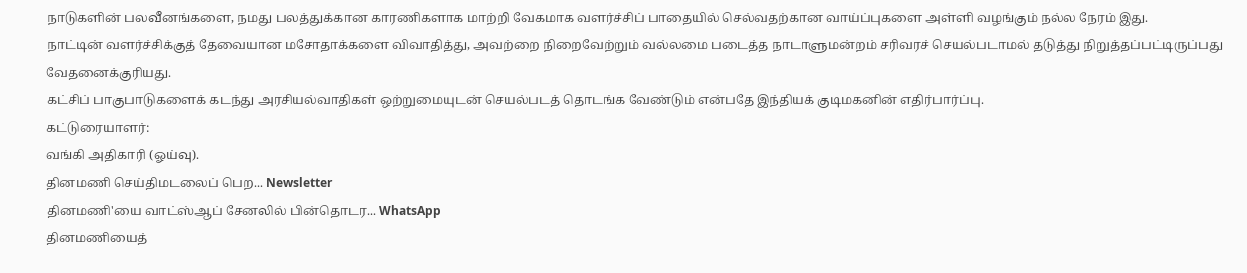நாடுகளின் பலவீனங்களை, நமது பலத்துக்கான காரணிகளாக மாற்றி வேகமாக வளர்ச்சிப் பாதையில் செல்வதற்கான வாய்ப்புகளை அள்ளி வழங்கும் நல்ல நேரம் இது.
நாட்டின் வளர்ச்சிக்குத் தேவையான மசோதாக்களை விவாதித்து, அவற்றை நிறைவேற்றும் வல்லமை படைத்த நாடாளுமன்றம் சரிவரச் செயல்படாமல் தடுத்து நிறுத்தப்பட்டிருப்பது வேதனைக்குரியது.
கட்சிப் பாகுபாடுகளைக் கடந்து அரசியல்வாதிகள் ஒற்றுமையுடன் செயல்படத் தொடங்க வேண்டும் என்பதே இந்தியக் குடிமகனின் எதிர்பார்ப்பு.
கட்டுரையாளர்:
வங்கி அதிகாரி (ஓய்வு).
தினமணி செய்திமடலைப் பெற... Newsletter
தினமணி'யை வாட்ஸ்ஆப் சேனலில் பின்தொடர... WhatsApp
தினமணியைத்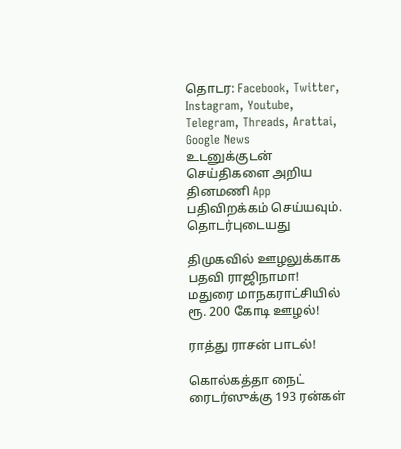தொடர: Facebook, Twitter, Instagram, Youtube, Telegram, Threads, Arattai, Google News
உடனுக்குடன் செய்திகளை அறிய தினமணி App பதிவிறக்கம் செய்யவும்.
தொடர்புடையது

திமுகவில் ஊழலுக்காக பதவி ராஜிநாமா! மதுரை மாநகராட்சியில் ரூ. 200 கோடி ஊழல்!

ராத்து ராசன் பாடல்!

கொல்கத்தா நைட் ரைடர்ஸுக்கு 193 ரன்கள்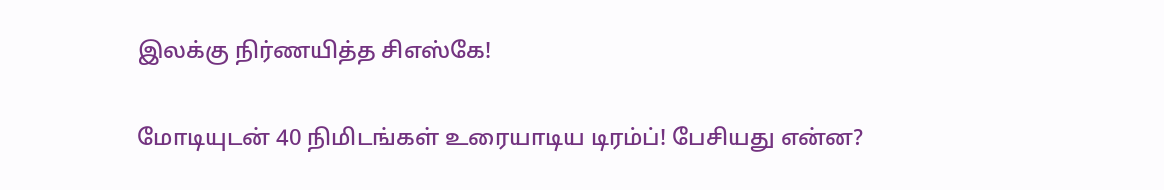இலக்கு நிர்ணயித்த சிஎஸ்கே!

மோடியுடன் 40 நிமிடங்கள் உரையாடிய டிரம்ப்! பேசியது என்ன?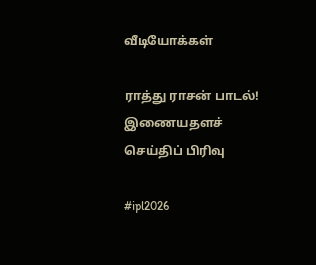வீடியோக்கள்

ராத்து ராசன் பாடல்!
இணையதளச் செய்திப் பிரிவு

#ipl2026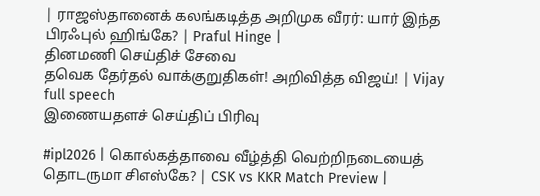| ராஜஸ்தானைக் கலங்கடித்த அறிமுக வீரர்: யார் இந்த பிரஃபுல் ஹிங்கே? | Praful Hinge |
தினமணி செய்திச் சேவை
தவெக தேர்தல் வாக்குறுதிகள்! அறிவித்த விஜய்! | Vijay full speech
இணையதளச் செய்திப் பிரிவு

#ipl2026 | கொல்கத்தாவை வீழ்த்தி வெற்றிநடையைத் தொடருமா சிஎஸ்கே? | CSK vs KKR Match Preview |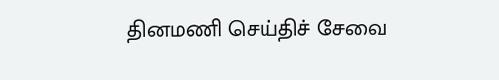தினமணி செய்திச் சேவை